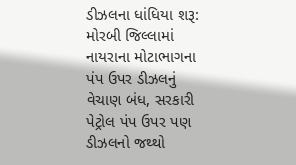ડીઝલના ધાંધિયા શરૂ: મોરબી જિલ્લામાં નાયરાના મોટાભાગના પંપ ઉપર ડીઝલનું વેચાણ બંધ, સરકારી પેટ્રોલ પંપ ઉપર પણ ડીઝલનો જથ્થો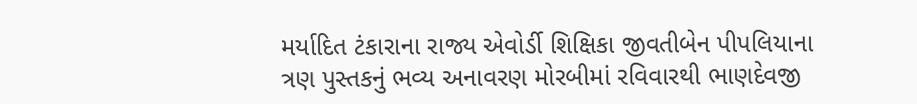મર્યાદિત ટંકારાના રાજ્ય એવોર્ડી શિક્ષિકા જીવતીબેન પીપલિયાના ત્રણ પુસ્તકનું ભવ્ય અનાવરણ મોરબીમાં રવિવારથી ભાણદેવજી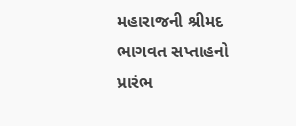મહારાજની શ્રીમદ ભાગવત સપ્તાહનો પ્રારંભ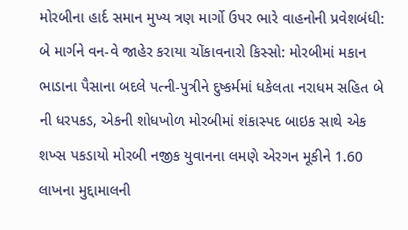મોરબીના હાર્દ સમાન મુખ્ય ત્રણ માર્ગો ઉપર ભારે વાહનોની પ્રવેશબંધી: બે માર્ગને વન-વે જાહેર કરાયા ચોંકાવનારો કિસ્સો: મોરબીમાં મકાન ભાડાના પૈસાના બદલે પત્ની-પુત્રીને દુષ્કર્મમાં ધકેલતા નરાધમ સહિત બે ની ધરપકડ, એકની શોધખોળ મોરબીમાં શંકાસ્પદ બાઇક સાથે એક શખ્સ પકડાયો મોરબી નજીક યુવાનના લમણે એરગન મૂકીને 1.60 લાખના મુદ્દામાલની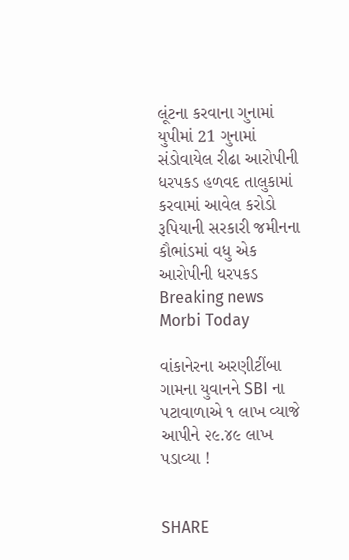લૂંટના કરવાના ગુનામાં યુપીમાં 21 ગુનામાં સંડોવાયેલ રીઢા આરોપીની ધરપકડ હળવદ તાલુકામાં કરવામાં આવેલ કરોડો રૂપિયાની સરકારી જમીનના કૌભાંડમાં વધુ એક આરોપીની ધરપકડ
Breaking news
Morbi Today

વાંકાનેરના અરણીટીંબા ગામના યુવાનને SBI ના પટાવાળાએ ૧ લાખ વ્યાજે આપીને ૨૯.૪૯ લાખ પડાવ્યા !


SHARE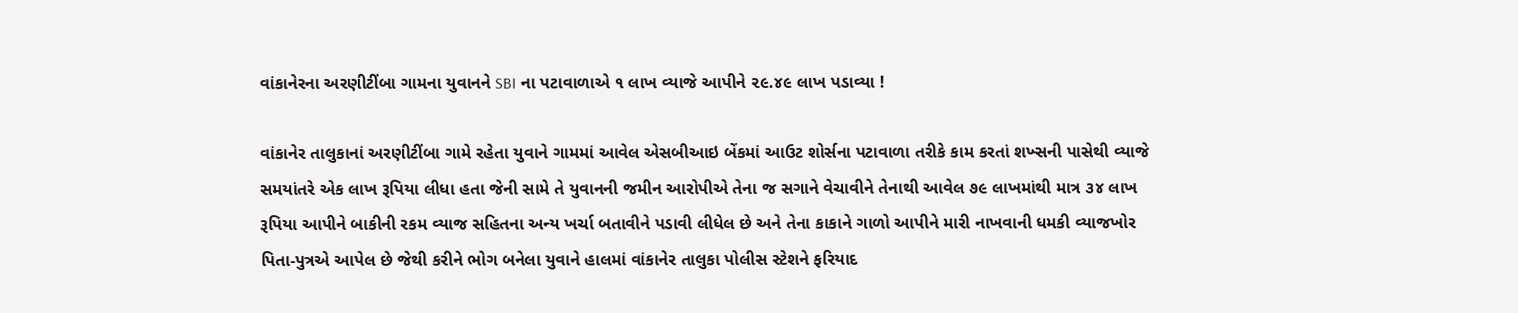વાંકાનેરના અરણીટીંબા ગામના યુવાનને SBI ના પટાવાળાએ ૧ લાખ વ્યાજે આપીને ૨૯.૪૯ લાખ પડાવ્યા !

વાંકાનેર તાલુકાનાં અરણીટીંબા ગામે રહેતા યુવાને ગામમાં આવેલ એસબીઆઇ બેંકમાં આઉટ શોર્સના પટાવાળા તરીકે કામ કરતાં શખ્સની પાસેથી વ્યાજે સમયાંતરે એક લાખ રૂપિયા લીધા હતા જેની સામે તે યુવાનની જમીન આરોપીએ તેના જ સગાને વેચાવીને તેનાથી આવેલ ૭૯ લાખમાંથી માત્ર ૩૪ લાખ રૂપિયા આપીને બાકીની રકમ વ્યાજ સહિતના અન્ય ખર્ચા બતાવીને પડાવી લીધેલ છે અને તેના કાકાને ગાળો આપીને મારી નાખવાની ધમકી વ્યાજખોર પિતા-પુત્રએ આપેલ છે જેથી કરીને ભોગ બનેલા યુવાને હાલમાં વાંકાનેર તાલુકા પોલીસ સ્ટેશને ફરિયાદ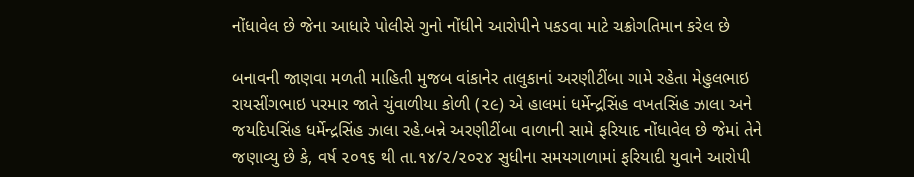નોંધાવેલ છે જેના આધારે પોલીસે ગુનો નોંધીને આરોપીને પકડવા માટે ચક્રોગતિમાન કરેલ છે

બનાવની જાણવા મળતી માહિતી મુજબ વાંકાનેર તાલુકાનાં અરણીટીંબા ગામે રહેતા મેહુલભાઇ રાયસીંગભાઇ પરમાર જાતે ચુંવાળીયા કોળી (૨૯) એ હાલમાં ધર્મેન્દ્રસિંહ વખતસિંહ ઝાલા અને જયદિપસિંહ ધર્મેન્દ્રસિંહ ઝાલા રહે.બન્ને અરણીટીંબા વાળાની સામે ફરિયાદ નોંધાવેલ છે જેમાં તેને જણાવ્યુ છે કે, વર્ષ ૨૦૧૬ થી તા.૧૪/૨/૨૦૨૪ સુધીના સમયગાળામાં ફરિયાદી યુવાને આરોપી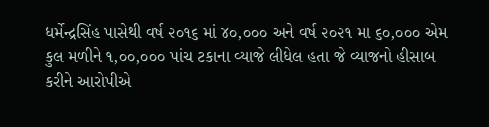ધર્મેન્દ્રસિંહ પાસેથી વર્ષ ૨૦૧૬ માં ૪૦,૦૦૦ અને વર્ષ ૨૦૨૧ મા ૬૦,૦૦૦ એમ કુલ મળીને ૧,૦૦,૦૦૦ પાંચ ટકાના વ્યાજે લીધેલ હતા જે વ્યાજનો હીસાબ કરીને આરોપીએ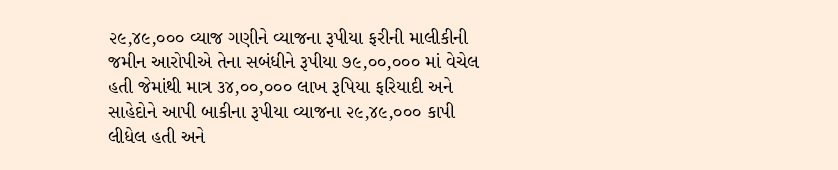૨૯,૪૯,૦૦૦ વ્યાજ ગણીને વ્યાજના રૂપીયા ફરીની માલીકીની જમીન આરોપીએ તેના સબંધીને રૂપીયા ૭૯,૦૦,૦૦૦ માં વેચેલ હતી જેમાંથી માત્ર ૩૪,૦૦,૦૦૦ લાખ રૂપિયા ફરિયાદી અને સાહેદોને આપી બાકીના રૂપીયા વ્યાજના ૨૯,૪૯,૦૦૦ કાપી લીધેલ હતી અને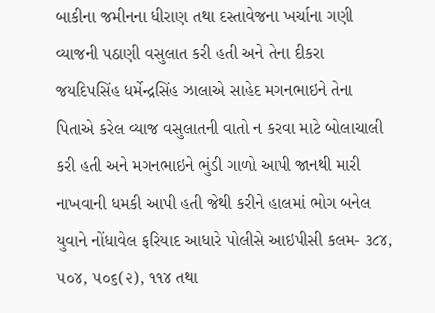બાકીના જમીનના ધીરાણ તથા દસ્તાવેજના ખર્ચાના ગણી વ્યાજની પઠાણી વસુલાત કરી હતી અને તેના દીકરા જયદિપસિંહ ધર્મેન્દ્રસિંહ ઝાલાએ સાહેદ મગનભાઇને તેના પિતાએ કરેલ વ્યાજ વસુલાતની વાતો ન કરવા માટે બોલાચાલી કરી હતી અને મગનભાઇને ભુંડી ગાળો આપી જાનથી મારી નાખવાની ધમકી આપી હતી જેથી કરીને હાલમાં ભોગ બનેલ યુવાને નોંધાવેલ ફરિયાદ આધારે પોલીસે આઇપીસી કલમ- ૩૮૪, ૫૦૪, ૫૦૬(૨), ૧૧૪ તથા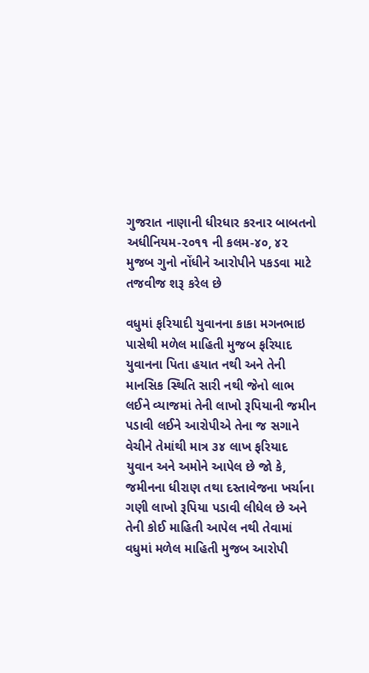ગુજરાત નાણાની ધીરધાર કરનાર બાબતનો અધીનિયમ-૨૦૧૧ ની કલમ-૪૦, ૪૨ મુજબ ગુનો નોંધીને આરોપીને પકડવા માટે તજવીજ શરૂ કરેલ છે

વધુમાં ફરિયાદી યુવાનના કાકા મગનભાઇ પાસેથી મળેલ માહિતી મુજબ ફરિયાદ યુવાનના પિતા હયાત નથી અને તેની માનસિક સ્થિતિ સારી નથી જેનો લાભ લઈને વ્યાજમાં તેની લાખો રૂપિયાની જમીન પડાવી લઈને આરોપીએ તેના જ સગાને વેચીને તેમાંથી માત્ર ૩૪ લાખ ફરિયાદ યુવાન અને અમોને આપેલ છે જો કે, જમીનના ધીરાણ તથા દસ્તાવેજના ખર્ચાના ગણી લાખો રૂપિયા પડાવી લીધેલ છે અને તેની કોઈ માહિતી આપેલ નથી તેવામાં વધુમાં મળેલ માહિતી મુજબ આરોપી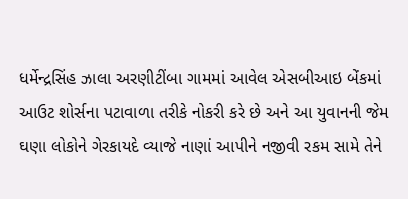ધર્મેન્દ્રસિંહ ઝાલા અરણીટીંબા ગામમાં આવેલ એસબીઆઇ બેંકમાં આઉટ શોર્સના પટાવાળા તરીકે નોકરી કરે છે અને આ યુવાનની જેમ ઘણા લોકોને ગેરકાયદે વ્યાજે નાણાં આપીને નજીવી રકમ સામે તેને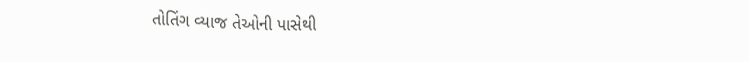તોતિંગ વ્યાજ તેઓની પાસેથી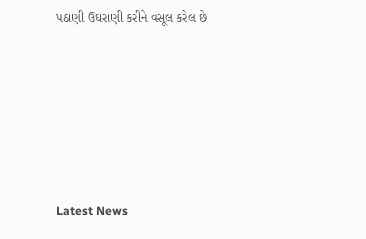પઠાણી ઉઘરાણી કરીને વસૂલ કરેલ છે






Latest News